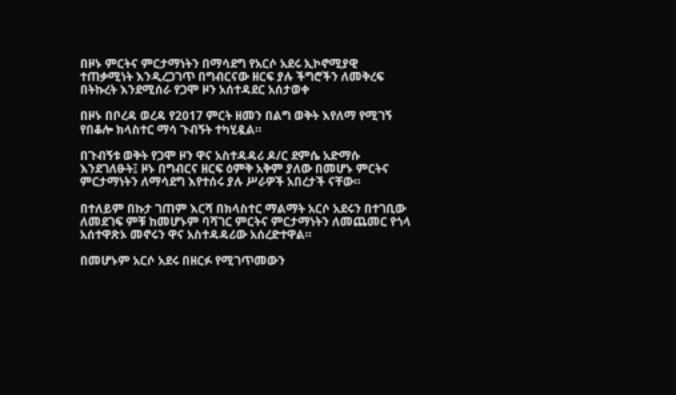በዞኑ ምርትና ምርታማነትን በማሳደግ የአርሶ አደሩ ኢኮኖሚያዊ ተጠቃሚነት እንዲረጋገጥ በግብርናው ዘርፍ ያሉ ችግሮችን ለመቅረፍ በትኩረት እንደሚሰራ የጋሞ ዞን አሰተዳደር አሰታወቀ

በዞኑ በቦረዳ ወረዳ የ2017 ምርት ዘመን በልግ ወቅት እየለማ የሚገኝ የበቆሎ ክላስተር ማሳ ጉብኝት ተካሂዷል።

በጉብኝቱ ወቅት የጋሞ ዞን ዋና አስተዳዳሪ ዶ/ር ደምሴ አድማሱ እንደገለፁት፤ ዞኑ በግብርና ዘርፍ ዕምቅ አቅም ያለው በመሆኑ ምርትና ምርታማነትን ለማሳደግ እየተሰሩ ያሉ ሥራዎች አበረታች ናቸው።

በተለይም በኩታ ገጠም እርሻ በክላስተር ማልማት አርሶ አደሩን በተገቢው ለመደገፍ ምቹ ከመሆኑም ባሻገር ምርትና ምርታማነትን ለመጨመር የጎላ አሰተዋጽኦ መኖሩን ዋና አስተዳዳሪው አሰረድተዋል።

በመሆኑም አርሶ አደሩ በዘርፉ የሚገጥመውን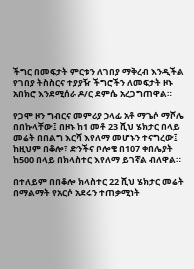ችግር በመፍታት ምርቱን ለገበያ ማቅረብ እንዲችል የገበያ ትስስርና ተያያዥ ችግሮችን ለመፍታት ዞኑ አበክሮ እንደሚሰራ ዶ/ር ደምሴ አረጋግጠዋል።

የጋሞ ዞን ግብርና መምሪያ ኃላፊ አቶ ማጌሶ ማሾሌ በበኩላቸው፤ በዞኑ ከ1 መቶ 23 ሺህ ሄክታር በላይ መሬት በበልግ እርሻ እየለማ መሆኑን ተናግረው፤ ከዚህም በቆሎ፣ ድንችና ቦሎቄ በ107 ቀበሌያት ከ500 በላይ በክላስተር እየለማ ይገኛል ብለዋል።

በተለይም በበቆሎ ክላስተር 22 ሺህ ሄክታር መሬት በማልማት የአርሶ አደሩን ተጠቃሚነት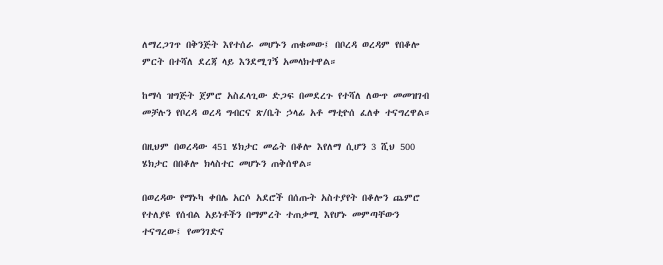ለማረጋገጥ በቅንጅት እየተሰራ መሆኑን ጠቁመው፤ በቦረዳ ወረዳም የበቆሎ ምርት በተሻለ ደረጃ ላይ እንደሚገኝ አመላክተዋል።

ከማሳ ዝግጅት ጀምሮ አስፈላጊው ድጋፍ በመደረጉ የተሻለ ለውጥ መመዝገብ መቻሉን የቦረዳ ወረዳ ግብርና ጽ/ቤት ኃላፊ አቶ ማቲዮሰ ፈለቀ ተናግረዋል።

በዚህም በወረዳው 451 ሄክታር መሬት በቆሎ እየለማ ሲሆን 3 ሺህ 500 ሄክታር በበቆሎ ክላስተር መሆኑን ጠቅሰዋል።

በወረዳው የማኑካ ቀበሌ አርሶ አደሮች በሰጡት አስተያየት በቆሎን ጨምሮ የተለያዩ የሰብል አይነቶችን በማምረት ተጠቃሚ እየሆኑ መምጣቸውን ተናግረው፤ የመንገድና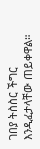ገበያ ትስስር ችግር እንዲፈታላቸው ጠይቀዋል።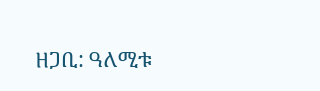ዘጋቢ: ዓለሚቱ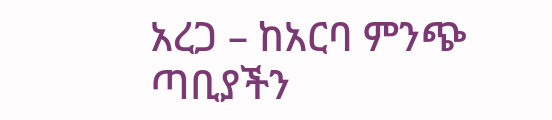አረጋ – ከአርባ ምንጭ ጣቢያችን